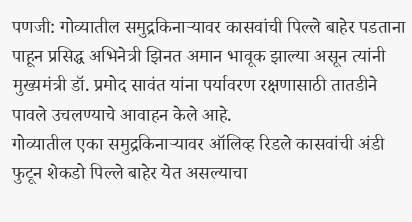पणजी: गोव्यातील समुद्रकिनाऱ्यावर कासवांची पिल्ले बाहेर पडताना पाहून प्रसिद्ध अभिनेत्री झिनत अमान भावूक झाल्या असून त्यांनी मुख्यमंत्री डॉ. प्रमोद सावंत यांना पर्यावरण रक्षणासाठी तातडीने पावले उचलण्याचे आवाहन केले आहे.
गोव्यातील एका समुद्रकिनाऱ्यावर ऑलिव्ह रिडले कासवांची अंडी फुटून शेकडो पिल्ले बाहेर येत असल्याचा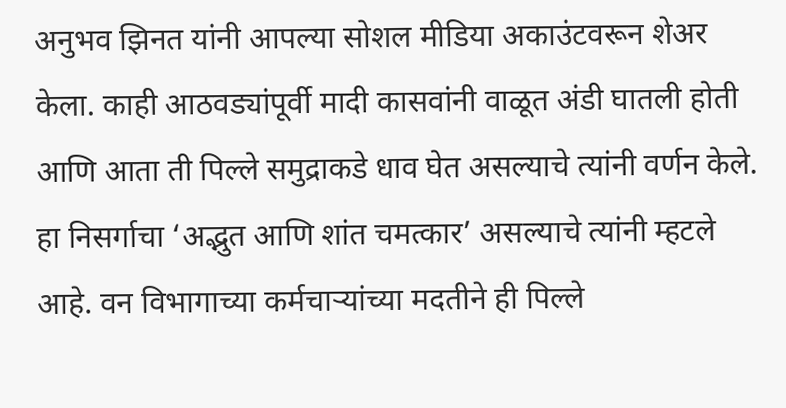अनुभव झिनत यांनी आपल्या सोशल मीडिया अकाउंटवरून शेअर केला. काही आठवड्यांपूर्वी मादी कासवांनी वाळूत अंडी घातली होती आणि आता ती पिल्ले समुद्राकडे धाव घेत असल्याचे त्यांनी वर्णन केले.
हा निसर्गाचा ‘अद्भुत आणि शांत चमत्कार’ असल्याचे त्यांनी म्हटले आहे. वन विभागाच्या कर्मचाऱ्यांच्या मदतीने ही पिल्ले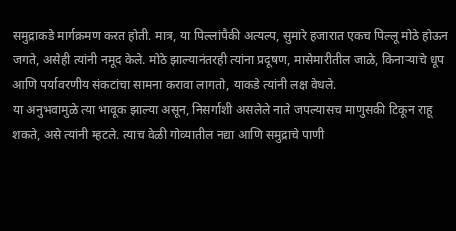समुद्राकडे मार्गक्रमण करत होती. मात्र, या पिल्लांपैकी अत्यल्प, सुमारे हजारात एकच पिल्लू मोठे होऊन जगते, असेही त्यांनी नमूद केले. मोठे झाल्यानंतरही त्यांना प्रदूषण, मासेमारीतील जाळे, किनाऱ्याचे धूप आणि पर्यावरणीय संकटांचा सामना करावा लागतो, याकडे त्यांनी लक्ष वेधले.
या अनुभवामुळे त्या भावूक झाल्या असून, निसर्गाशी असलेले नाते जपल्यासच माणुसकी टिकून राहू शकते, असे त्यांनी म्हटले. त्याच वेळी गोव्यातील नद्या आणि समुद्राचे पाणी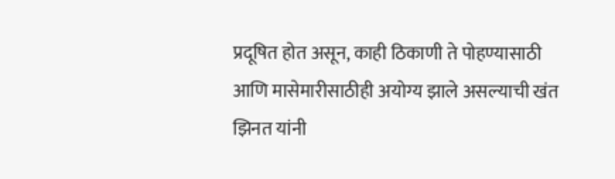प्रदूषित होत असून, काही ठिकाणी ते पोहण्यासाठी आणि मासेमारीसाठीही अयोग्य झाले असल्याची खंत झिनत यांनी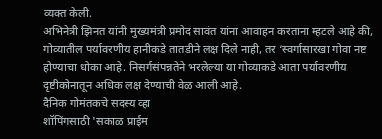व्यक्त केली.
अभिनेत्री झिनत यांनी मुख्यमंत्री प्रमोद सावंत यांना आवाहन करताना म्हटले आहे की, गोव्यातील पर्यावरणीय हानीकडे तातडीने लक्ष दिले नाही, तर ‘स्वर्गासारखा गोवा नष्ट होण्याचा धोका आहे. निसर्गसंपन्नतेने भरलेल्या या गोव्याकडे आता पर्यावरणीय दृष्टीकोनातून अधिक लक्ष देण्याची वेळ आली आहे.
दैनिक गोमंतकचे सदस्य व्हा
शॉपिंगसाठी 'सकाळ प्राईम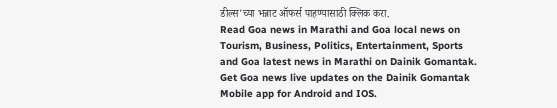डील्स'च्या भन्नाट ऑफर्स पाहण्यासाठी क्लिक करा.
Read Goa news in Marathi and Goa local news on Tourism, Business, Politics, Entertainment, Sports and Goa latest news in Marathi on Dainik Gomantak. Get Goa news live updates on the Dainik Gomantak Mobile app for Android and IOS.